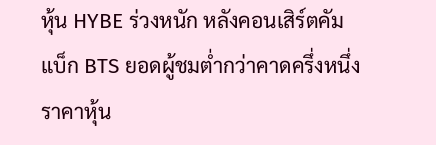หุ้น HYBE ร่วงหนัก หลังคอนเสิร์ตคัมแบ็ก BTS ยอดผู้ชมต่ำกว่าคาดครึ่งหนึ่ง
ราคาหุ้น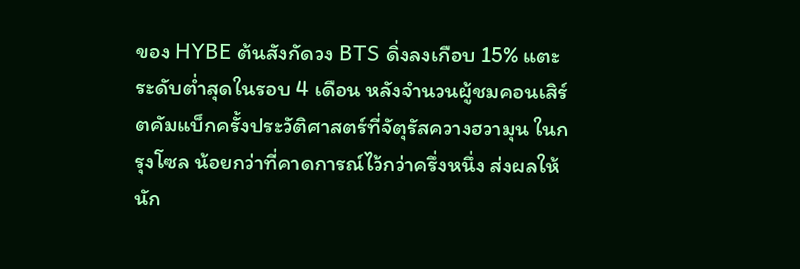ของ HYBE ต้นสังกัดวง BTS ดิ่งลงเกือบ 15% แตะระดับต่ำสุดในรอบ 4 เดือน หลังจำนวนผู้ชมคอนเสิร์ตคัมแบ็กครั้งประวัติศาสตร์ที่จัตุรัสควางฮวามุน ในกรุงโซล น้อยกว่าที่คาดการณ์ไว้กว่าครึ่งหนึ่ง ส่งผลให้นัก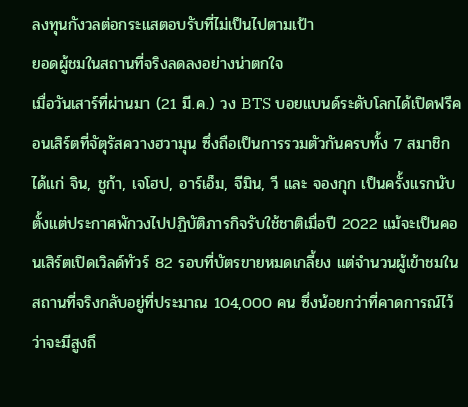ลงทุนกังวลต่อกระแสตอบรับที่ไม่เป็นไปตามเป้า
ยอดผู้ชมในสถานที่จริงลดลงอย่างน่าตกใจ
เมื่อวันเสาร์ที่ผ่านมา (21 มี.ค.) วง BTS บอยแบนด์ระดับโลกได้เปิดฟรีคอนเสิร์ตที่จัตุรัสควางฮวามุน ซึ่งถือเป็นการรวมตัวกันครบทั้ง 7 สมาชิก ได้แก่ จิน, ชูก้า, เจโฮป, อาร์เอ็ม, จีมิน, วี และ จองกุก เป็นครั้งแรกนับตั้งแต่ประกาศพักวงไปปฏิบัติภารกิจรับใช้ชาติเมื่อปี 2022 แม้จะเป็นคอนเสิร์ตเปิดเวิลด์ทัวร์ 82 รอบที่บัตรขายหมดเกลี้ยง แต่จำนวนผู้เข้าชมในสถานที่จริงกลับอยู่ที่ประมาณ 104,000 คน ซึ่งน้อยกว่าที่คาดการณ์ไว้ว่าจะมีสูงถึ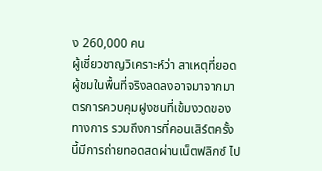ง 260,000 คน
ผู้เชี่ยวชาญวิเคราะห์ว่า สาเหตุที่ยอดผู้ชมในพื้นที่จริงลดลงอาจมาจากมาตรการควบคุมฝูงชนที่เข้มงวดของทางการ รวมถึงการที่คอนเสิร์ตครั้งนี้มีการถ่ายทอดสดผ่านเน็ตฟลิกซ์ ไป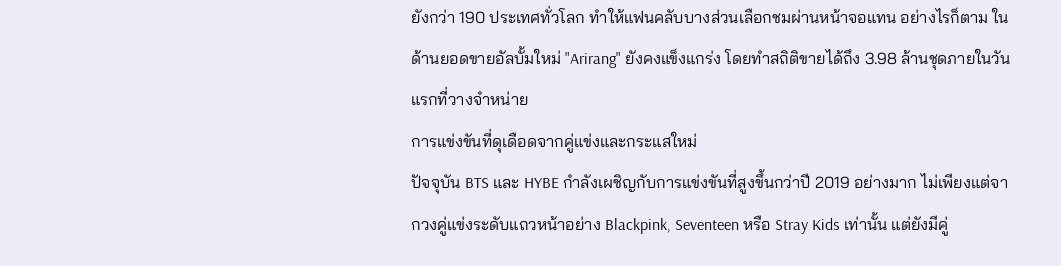ยังกว่า 190 ประเทศทั่วโลก ทำให้แฟนคลับบางส่วนเลือกชมผ่านหน้าจอแทน อย่างไรก็ตาม ในด้านยอดขายอัลบั้มใหม่ "Arirang" ยังคงแข็งแกร่ง โดยทำสถิติขายได้ถึง 3.98 ล้านชุดภายในวันแรกที่วางจำหน่าย
การแข่งขันที่ดุเดือดจากคู่แข่งและกระแสใหม่
ปัจจุบัน BTS และ HYBE กำลังเผชิญกับการแข่งขันที่สูงขึ้นกว่าปี 2019 อย่างมาก ไม่เพียงแต่จากวงคู่แข่งระดับแถวหน้าอย่าง Blackpink, Seventeen หรือ Stray Kids เท่านั้น แต่ยังมีคู่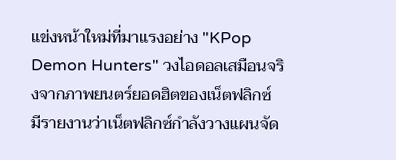แข่งหน้าใหม่ที่มาแรงอย่าง "KPop Demon Hunters" วงไอดอลเสมือนจริงจากภาพยนตร์ยอดฮิตของเน็ตฟลิกซ์
มีรายงานว่าเน็ตฟลิกซ์กำลังวางแผนจัด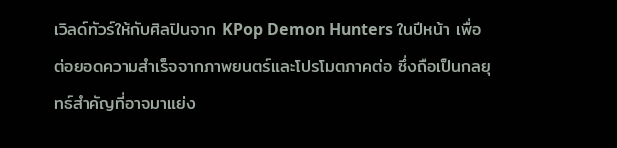เวิลด์ทัวร์ให้กับศิลปินจาก KPop Demon Hunters ในปีหน้า เพื่อต่อยอดความสำเร็จจากภาพยนตร์และโปรโมตภาคต่อ ซึ่งถือเป็นกลยุทธ์สำคัญที่อาจมาแย่ง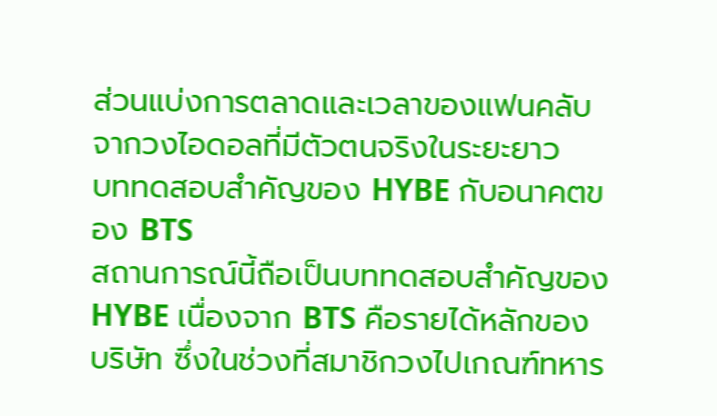ส่วนแบ่งการตลาดและเวลาของแฟนคลับจากวงไอดอลที่มีตัวตนจริงในระยะยาว
บททดสอบสำคัญของ HYBE กับอนาคตของ BTS
สถานการณ์นี้ถือเป็นบททดสอบสำคัญของ HYBE เนื่องจาก BTS คือรายได้หลักของบริษัท ซึ่งในช่วงที่สมาชิกวงไปเกณฑ์ทหาร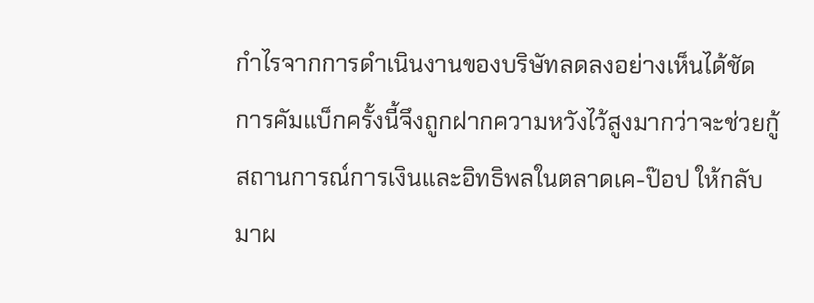กำไรจากการดำเนินงานของบริษัทลดลงอย่างเห็นได้ชัด การคัมแบ็กครั้งนี้จึงถูกฝากความหวังไว้สูงมากว่าจะช่วยกู้สถานการณ์การเงินและอิทธิพลในตลาดเค-ป๊อป ให้กลับมาผ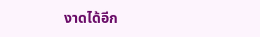งาดได้อีก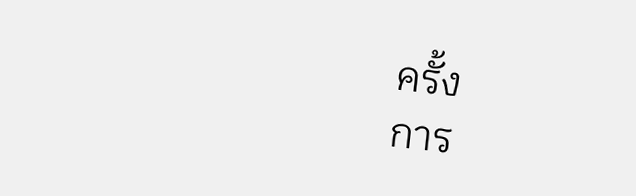ครั้ง
การ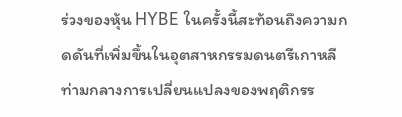ร่วงของหุ้น HYBE ในครั้งนี้สะท้อนถึงความกดดันที่เพิ่มขึ้นในอุตสาหกรรมดนตรีเกาหลี ท่ามกลางการเปลี่ยนแปลงของพฤติกรร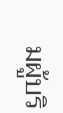มผู้บริ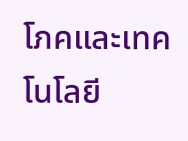โภคและเทคโนโลยี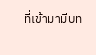ที่เข้ามามีบท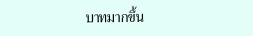บาทมากขึ้น